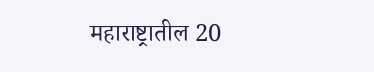महाराष्ट्रातील 20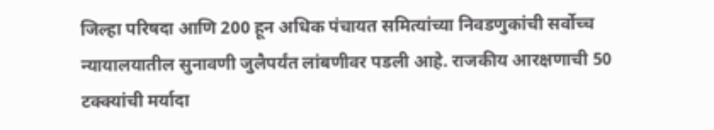जिल्हा परिषदा आणि 200 हून अधिक पंचायत समित्यांच्या निवडणुकांची सर्वोच्च न्यायालयातील सुनावणी जुलैपर्यंत लांबणीवर पडली आहे. राजकीय आरक्षणाची 50 टक्क्यांची मर्यादा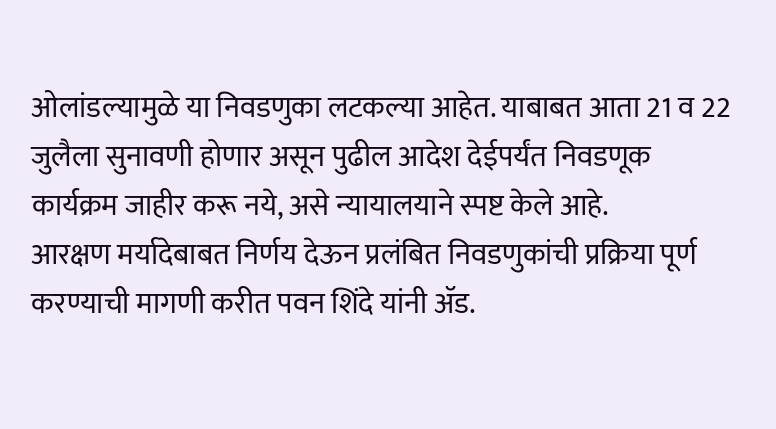ओलांडल्यामुळे या निवडणुका लटकल्या आहेत. याबाबत आता 21 व 22 जुलैला सुनावणी होणार असून पुढील आदेश देईपर्यंत निवडणूक कार्यक्रम जाहीर करू नये, असे न्यायालयाने स्पष्ट केले आहे.
आरक्षण मर्यादेबाबत निर्णय देऊन प्रलंबित निवडणुकांची प्रक्रिया पूर्ण करण्याची मागणी करीत पवन शिंदे यांनी ॲड.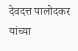देवदत्त पालोदकर यांच्या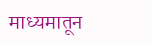माध्यमातून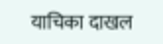याचिका दाखल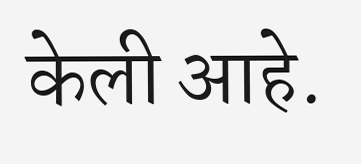केली आहे.